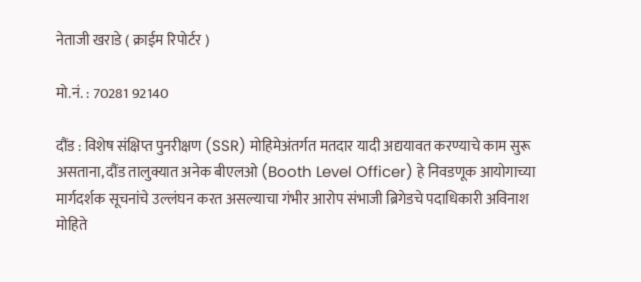नेताजी खराडे ( क्राईम रिपोर्टर )

मो.नं. : 70281 92140

दौंड : विशेष संक्षिप्त पुनरीक्षण (SSR) मोहिमेअंतर्गत मतदार यादी अद्ययावत करण्याचे काम सुरू असताना, दौंड तालुक्यात अनेक बीएलओ (Booth Level Officer) हे निवडणूक आयोगाच्या मार्गदर्शक सूचनांचे उल्लंघन करत असल्याचा गंभीर आरोप संभाजी ब्रिगेडचे पदाधिकारी अविनाश मोहिते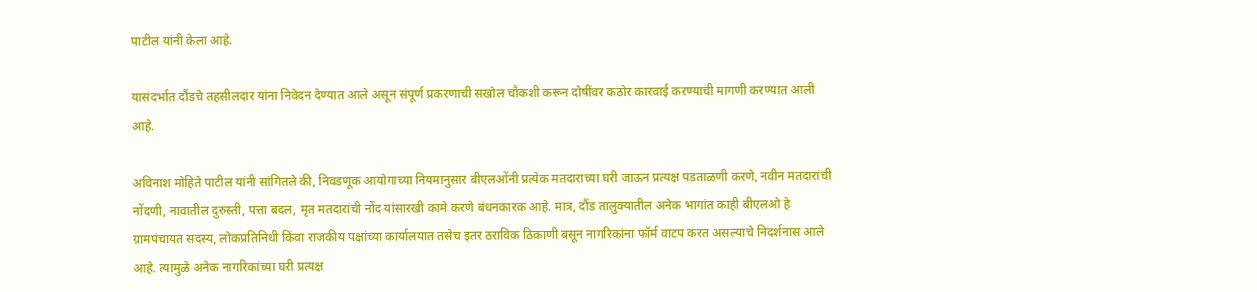पाटील यांनी केला आहे.

यासंदर्भात दौंडचे तहसीलदार यांना निवेदन देण्यात आले असून संपूर्ण प्रकरणाची सखोल चौकशी करून दोषींवर कठोर कारवाई करण्याची मागणी करण्यात आली आहे.

अविनाश मोहिते पाटील यांनी सांगितले की, निवडणूक आयोगाच्या नियमानुसार बीएलओंनी प्रत्येक मतदाराच्या घरी जाऊन प्रत्यक्ष पडताळणी करणे, नवीन मतदारांची नोंदणी, नावातील दुरुस्ती, पत्ता बदल, मृत मतदारांची नोंद यांसारखी कामे करणे बंधनकारक आहे. मात्र, दौंड तालुक्यातील अनेक भागांत काही बीएलओ हे ग्रामपंचायत सदस्य, लोकप्रतिनिधी किंवा राजकीय पक्षांच्या कार्यालयात तसेच इतर ठराविक ठिकाणी बसून नागरिकांना फॉर्म वाटप करत असल्याचे निदर्शनास आले आहे. त्यामुळे अनेक नागरिकांच्या घरी प्रत्यक्ष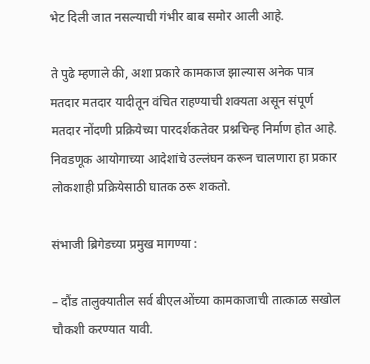भेट दिली जात नसल्याची गंभीर बाब समोर आली आहे.

ते पुढे म्हणाले की, अशा प्रकारे कामकाज झाल्यास अनेक पात्र मतदार मतदार यादीतून वंचित राहण्याची शक्यता असून संपूर्ण मतदार नोंदणी प्रक्रियेच्या पारदर्शकतेवर प्रश्नचिन्ह निर्माण होत आहे. निवडणूक आयोगाच्या आदेशांचे उल्लंघन करून चालणारा हा प्रकार लोकशाही प्रक्रियेसाठी घातक ठरू शकतो.

संभाजी ब्रिगेडच्या प्रमुख मागण्या :

– दौंड तालुक्यातील सर्व बीएलओंच्या कामकाजाची तात्काळ सखोल चौकशी करण्यात यावी.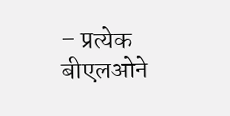– प्रत्येक बीएलओने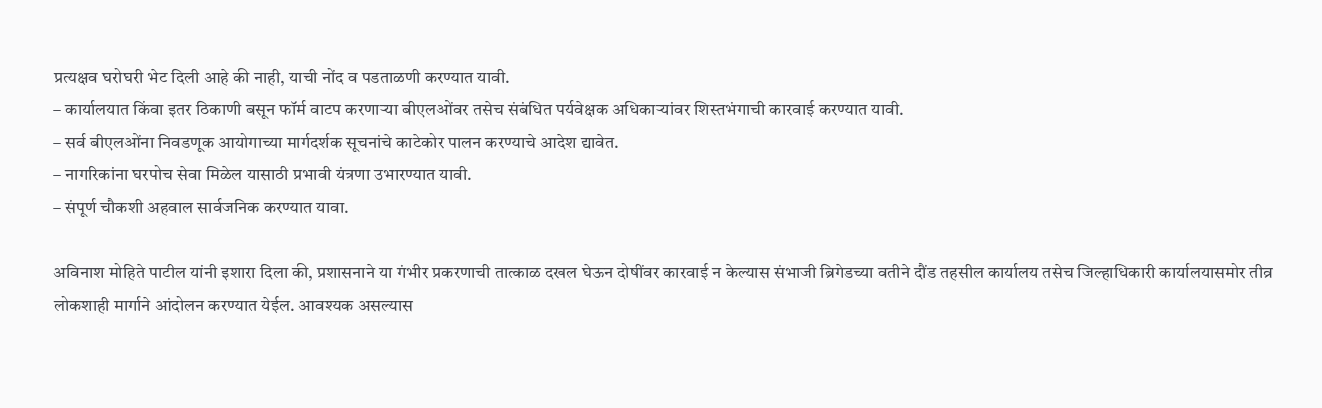प्रत्यक्षव घरोघरी भेट दिली आहे की नाही, याची नोंद व पडताळणी करण्यात यावी.
– कार्यालयात किंवा इतर ठिकाणी बसून फॉर्म वाटप करणाऱ्या बीएलओंवर तसेच संबंधित पर्यवेक्षक अधिकाऱ्यांवर शिस्तभंगाची कारवाई करण्यात यावी.
– सर्व बीएलओंना निवडणूक आयोगाच्या मार्गदर्शक सूचनांचे काटेकोर पालन करण्याचे आदेश द्यावेत.
– नागरिकांना घरपोच सेवा मिळेल यासाठी प्रभावी यंत्रणा उभारण्यात यावी.
– संपूर्ण चौकशी अहवाल सार्वजनिक करण्यात यावा.

अविनाश मोहिते पाटील यांनी इशारा दिला की, प्रशासनाने या गंभीर प्रकरणाची तात्काळ दखल घेऊन दोषींवर कारवाई न केल्यास संभाजी ब्रिगेडच्या वतीने दौंड तहसील कार्यालय तसेच जिल्हाधिकारी कार्यालयासमोर तीव्र लोकशाही मार्गाने आंदोलन करण्यात येईल. आवश्यक असल्यास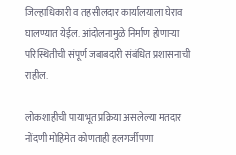जिल्हाधिकारी व तहसीलदार कार्यालयाला घेराव घालण्यात येईल. आंदोलनामुळे निर्माण होणाऱ्या परिस्थितीची संपूर्ण जबाबदारी संबंधित प्रशासनाची राहील.

लोकशाहीची पायाभूत प्रक्रिया असलेल्या मतदार नोंदणी मोहिमेत कोणताही हलगर्जीपणा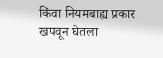किंवा नियमबाह्य प्रकार खपवून घेतला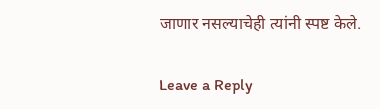जाणार नसल्याचेही त्यांनी स्पष्ट केले.

Leave a Reply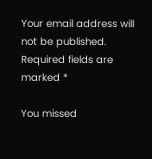Your email address will not be published. Required fields are marked *

You missed